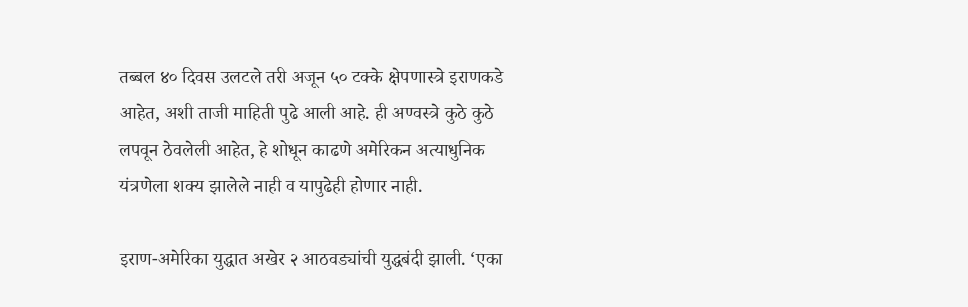तब्बल ४० दिवस उलटले तरी अजून ५० टक्के क्षेपणास्त्रे इराणकडे आहेत, अशी ताजी माहिती पुढे आली आहे. ही अण्वस्त्रे कुठे कुठे लपवून ठेवलेली आहेत, हे शोधून काढणे अमेरिकन अत्याधुनिक यंत्रणेला शक्य झालेले नाही व यापुढेही होणार नाही.

इराण-अमेरिका युद्धात अखेर २ आठवड्यांची युद्धबंदी झाली. ‘एका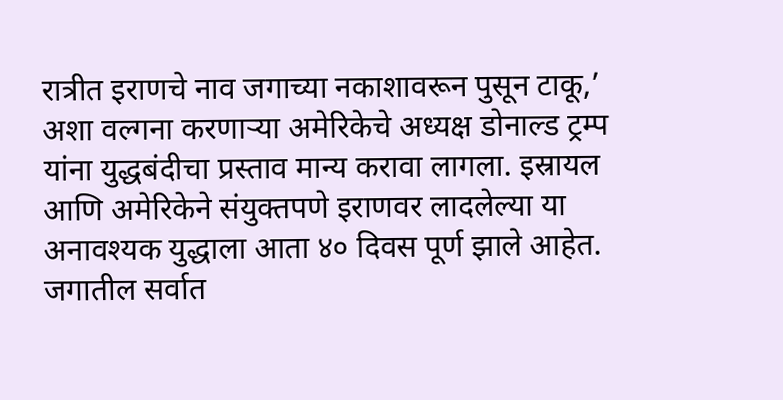रात्रीत इराणचे नाव जगाच्या नकाशावरून पुसून टाकू,’ अशा वल्गना करणाऱ्या अमेरिकेचे अध्यक्ष डोनाल्ड ट्रम्प यांना युद्धबंदीचा प्रस्ताव मान्य करावा लागला. इस्रायल आणि अमेरिकेने संयुक्तपणे इराणवर लादलेल्या या अनावश्यक युद्धाला आता ४० दिवस पूर्ण झाले आहेत. जगातील सर्वात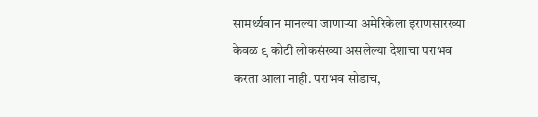सामर्थ्यवान मानल्या जाणाऱ्या अमेरिकेला इराणसारख्या केवळ ९ कोटी लोकसंख्या असलेल्या देशाचा पराभव करता आला नाही. पराभव सोडाच,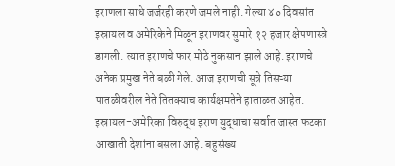इराणला साधे जर्जरही करणे जमले नाही. गेल्या ४० दिवसांत इस्रायल व अमेरिकेने मिळून इराणवर सुमारे १२ हजार क्षेपणास्त्रे डागली. त्यात इराणचे फार मोठे नुकसान झाले आहे. इराणचे अनेक प्रमुख नेते बळी गेले. आज इराणची सूत्रे तिसऱ्या पातळीवरील नेते तितक्याच कार्यक्षमतेने हाताळत आहेत. इस्रायल-अमेरिका विरुद्ध इराण युद्धाचा सर्वात जास्त फटका आखाती देशांना बसला आहे. बहुसंख्य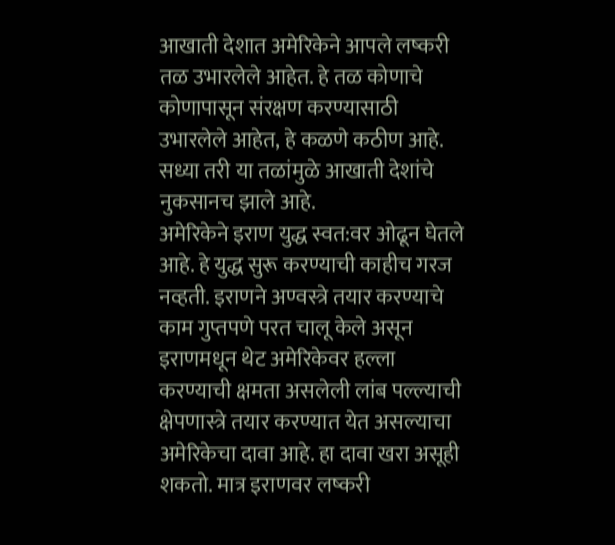आखाती देशात अमेरिकेने आपले लष्करी तळ उभारलेले आहेत. हे तळ कोणाचे कोणापासून संरक्षण करण्यासाठी उभारलेले आहेत, हे कळणे कठीण आहे. सध्या तरी या तळांमुळे आखाती देशांचे नुकसानच झाले आहे.
अमेरिकेने इराण युद्ध स्वत:वर ओढून घेतले आहे. हे युद्ध सुरू करण्याची काहीच गरज नव्हती. इराणने अण्वस्त्रे तयार करण्याचे काम गुप्तपणे परत चालू केले असून इराणमधून थेट अमेरिकेवर हल्ला करण्याची क्षमता असलेली लांब पल्ल्याची क्षेपणास्त्रे तयार करण्यात येत असल्याचा अमेरिकेचा दावा आहे. हा दावा खरा असूही शकतो. मात्र इराणवर लष्करी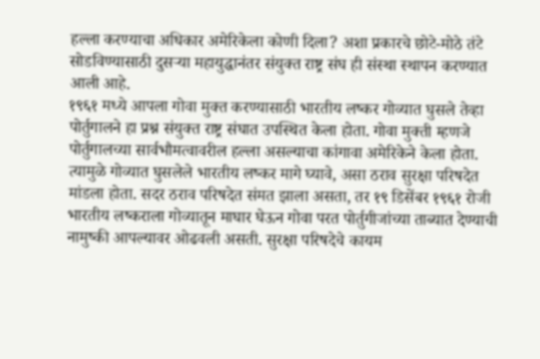हल्ला करण्याचा अधिकार अमेरिकेला कोणी दिला? अशा प्रकारचे छोटे-मोठे तंटे सोडविण्यासाठी दुसऱ्या महायुद्धानंतर संयुक्त राष्ट्र संघ ही संस्था स्थापन करण्यात आली आहे.
१९६१ मध्ये आपला गोवा मुक्त करण्यासाठी भारतीय लष्कर गोव्यात घुसले तेव्हा पोर्तुगालने हा प्रश्न संयुक्त राष्ट्र संघात उपस्थित केला होता. गोवा मुक्ती म्हणजे पोर्तुगालच्या सार्वभौमत्वावरील हल्ला असल्याचा कांगावा अमेरिकेने केला होता. त्यामुळे गोव्यात घुसलेले भारतीय लष्कर मागे घ्यावे, असा ठराव सुरक्षा परिषदेत मांडला होता. सदर ठराव परिषदेत संमत झाला असता, तर १९ डिसेंबर १९६१ रोजी भारतीय लष्कराला गोव्यातून माघार घेऊन गोवा परत पोर्तुगीजांच्या ताब्यात देण्याची नामुष्की आपल्यावर ओढवली असती. सुरक्षा परिषदेचे कायम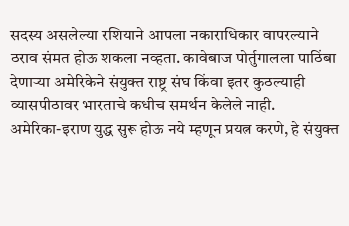सदस्य असलेल्या रशियाने आपला नकाराधिकार वापरल्याने ठराव संमत होऊ शकला नव्हता. कावेबाज पोर्तुगालला पाठिंबा देणाऱ्या अमेरिकेने संयुक्त राष्ट्र संघ किंवा इतर कुठल्याही व्यासपीठावर भारताचे कधीच समर्थन केलेले नाही.
अमेरिका-इराण युद्ध सुरू होऊ नये म्हणून प्रयत्न करणे, हे संयुक्त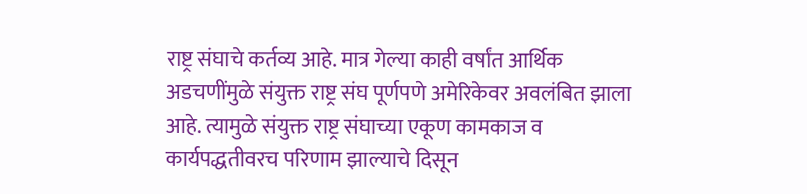राष्ट्र संघाचे कर्तव्य आहे. मात्र गेल्या काही वर्षांत आर्थिक अडचणींमुळे संयुक्त राष्ट्र संघ पूर्णपणे अमेरिकेवर अवलंबित झाला आहे. त्यामुळे संयुक्त राष्ट्र संघाच्या एकूण कामकाज व कार्यपद्धतीवरच परिणाम झाल्याचे दिसून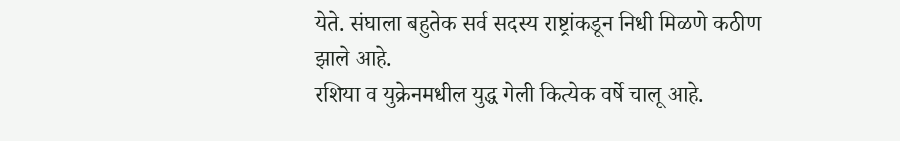येते. संघाला बहुतेक सर्व सदस्य राष्ट्रांकडून निधी मिळणे कठीण झाले आहे.
रशिया व युक्रेनमधील युद्ध गेली कित्येक वर्षे चालू आहे.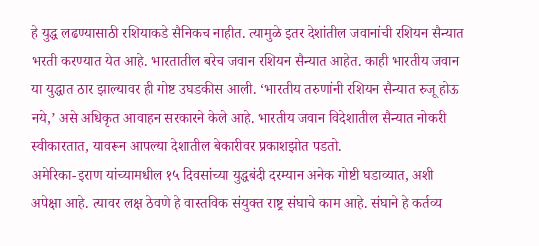हे युद्ध लढण्यासाठी रशियाकडे सैनिकच नाहीत. त्यामुळे इतर देशांतील जवानांची रशियन सैन्यात भरती करण्यात येत आहे. भारतातील बरेच जवान रशियन सैन्यात आहेत. काही भारतीय जवान या युद्धात ठार झाल्यावर ही गोष्ट उघडकीस आली. ‘भारतीय तरुणांनी रशियन सैन्यात रुजू होऊ नये,’ असे अधिकृत आवाहन सरकारने केले आहे. भारतीय जवान विदेशातील सैन्यात नोकरी स्वीकारतात, यावरून आपल्या देशातील बेकारीवर प्रकाशझोत पडतो.
अमेरिका-इराण यांच्यामधील १५ दिवसांच्या युद्धबंदी दरम्यान अनेक गोष्टी घडाव्यात, अशी अपेक्षा आहे. त्यावर लक्ष ठेवणे हे वास्तविक संयुक्त राष्ट्र संघाचे काम आहे. संघाने हे कर्तव्य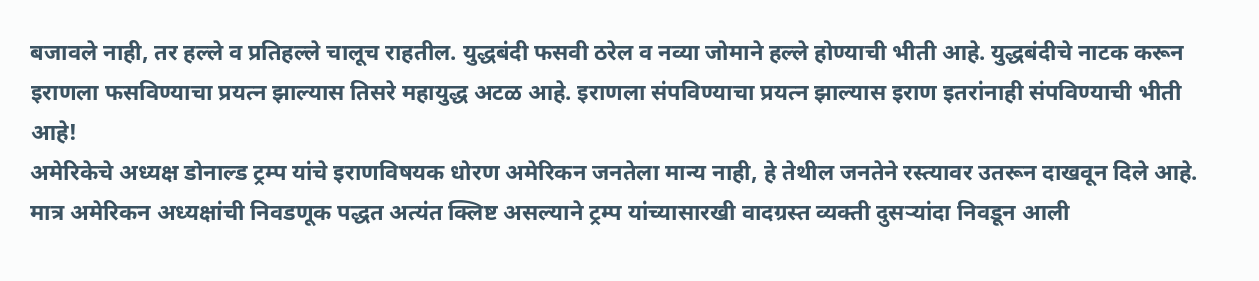बजावले नाही, तर हल्ले व प्रतिहल्ले चालूच राहतील. युद्धबंदी फसवी ठरेल व नव्या जोमाने हल्ले होण्याची भीती आहे. युद्धबंदीचे नाटक करून इराणला फसविण्याचा प्रयत्न झाल्यास तिसरे महायुद्ध अटळ आहे. इराणला संपविण्याचा प्रयत्न झाल्यास इराण इतरांनाही संपविण्याची भीती आहे!
अमेरिकेचे अध्यक्ष डोनाल्ड ट्रम्प यांचे इराणविषयक धोरण अमेरिकन जनतेला मान्य नाही, हे तेथील जनतेने रस्त्यावर उतरून दाखवून दिले आहे. मात्र अमेरिकन अध्यक्षांची निवडणूक पद्धत अत्यंत क्लिष्ट असल्याने ट्रम्प यांच्यासारखी वादग्रस्त व्यक्ती दुसऱ्यांदा निवडून आली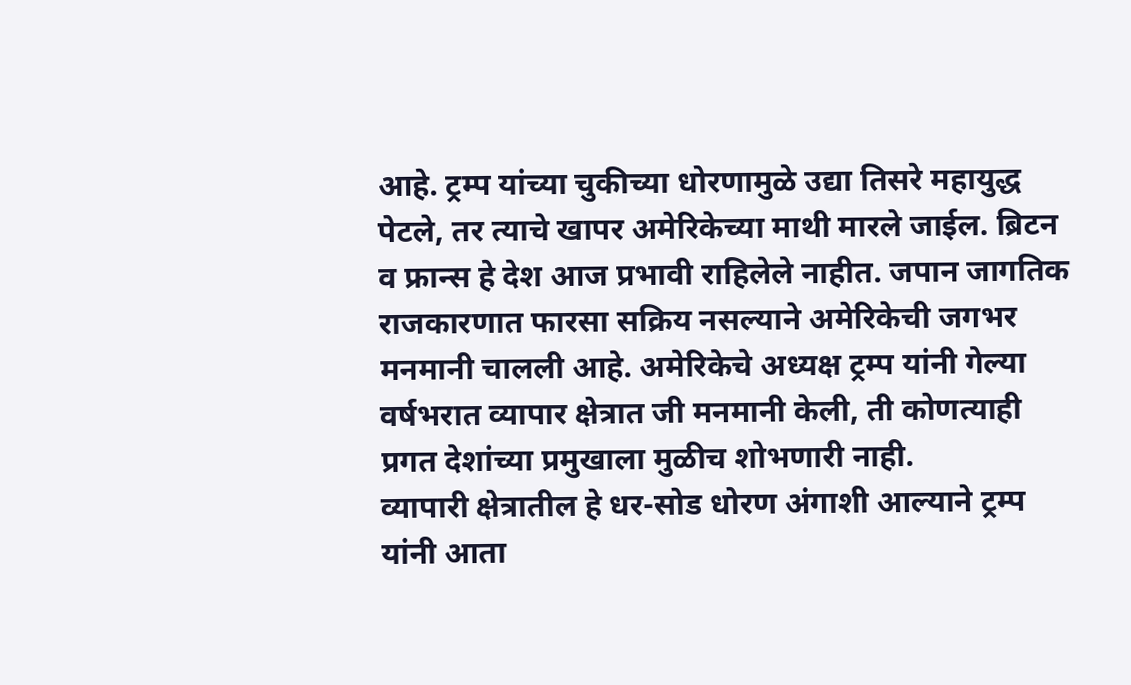आहे. ट्रम्प यांच्या चुकीच्या धोरणामुळे उद्या तिसरे महायुद्ध पेटले, तर त्याचे खापर अमेरिकेच्या माथी मारले जाईल. ब्रिटन व फ्रान्स हे देश आज प्रभावी राहिलेले नाहीत. जपान जागतिक राजकारणात फारसा सक्रिय नसल्याने अमेरिकेची जगभर मनमानी चालली आहे. अमेरिकेचे अध्यक्ष ट्रम्प यांनी गेल्या वर्षभरात व्यापार क्षेत्रात जी मनमानी केली, ती कोणत्याही प्रगत देशांच्या प्रमुखाला मुळीच शोभणारी नाही.
व्यापारी क्षेत्रातील हे धर-सोड धोरण अंगाशी आल्याने ट्रम्प यांनी आता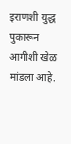इराणशी युद्ध पुकारून आगीशी खेळ मांडला आहे.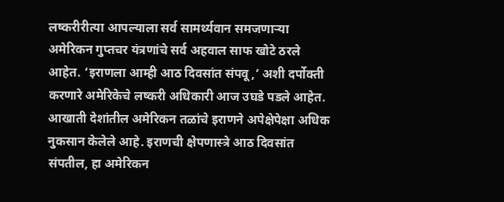लष्करीरीत्या आपल्याला सर्व सामर्थ्यवान समजणाऱ्या अमेरिकन गुप्तचर यंत्रणांचे सर्व अहवाल साफ खोटे ठरले आहेत. ‘इराणला आम्ही आठ दिवसांत संपवू,’ अशी दर्पोक्ती करणारे अमेरिकेचे लष्करी अधिकारी आज उघडे पडले आहेत. आखाती देशांतील अमेरिकन तळांचे इराणने अपेक्षेपेक्षा अधिक नुकसान केलेले आहे. इराणची क्षेपणास्त्रे आठ दिवसांत संपतील, हा अमेरिकन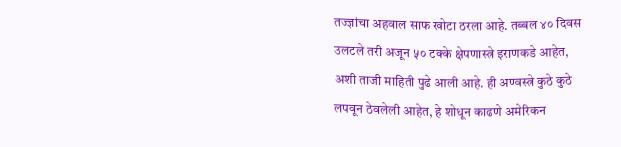तज्ज्ञांचा अहवाल साफ खोटा ठरला आहे. तब्बल ४० दिवस उलटले तरी अजून ५० टक्के क्षेपणास्त्रे इराणकडे आहेत, अशी ताजी माहिती पुढे आली आहे. ही अण्वस्त्रे कुठे कुठे लपवून ठेवलेली आहेत, हे शोधून काढणे अमेरिकन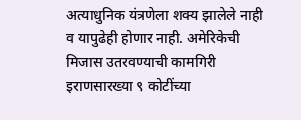अत्याधुनिक यंत्रणेला शक्य झालेले नाही व यापुढेही होणार नाही. अमेरिकेची मिजास उतरवण्याची कामगिरी इराणसारख्या ९ कोटींच्या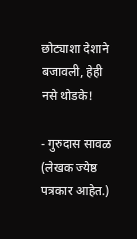छोट्याशा देशाने बजावली, हेही नसे थोडके!

- गुरुदास सावळ
(लेखक ज्येष्ठ पत्रकार आहेत.)